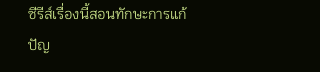ซีรีส์เรื่องนี้สอนทักษะการแก้ปัญ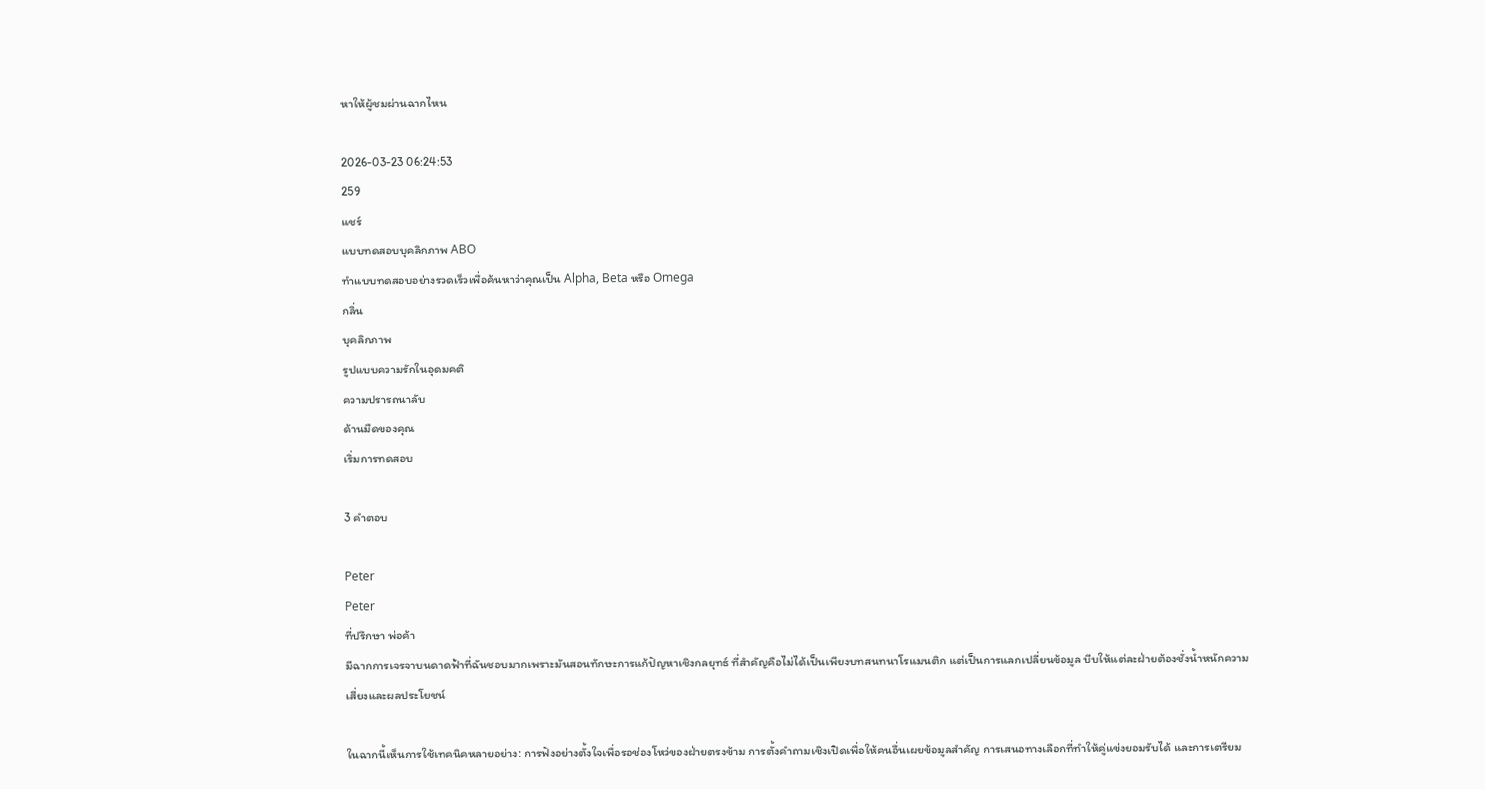หาให้ผู้ชมผ่านฉากไหน

2026-03-23 06:24:53
259
แชร์
แบบทดสอบบุคลิกภาพ ABO
ทำแบบทดสอบอย่างรวดเร็วเพื่อค้นหาว่าคุณเป็น Alpha, Beta หรือ Omega
กลิ่น
บุคลิกภาพ
รูปแบบความรักในอุดมคติ
ความปรารถนาลับ
ด้านมืดของคุณ
เริ่มการทดสอบ

3 คำตอบ

Peter
Peter
ที่ปรึกษา พ่อค้า
มีฉากการเจรจาบนดาดฟ้าที่ฉันชอบมากเพราะมันสอนทักษะการแก้ปัญหาเชิงกลยุทธ์ ที่สำคัญคือไม่ได้เป็นเพียงบทสนทนาโรแมนติก แต่เป็นการแลกเปลี่ยนข้อมูล บีบให้แต่ละฝ่ายต้องชั่งน้ำหนักความเสี่ยงและผลประโยชน์

ในฉากนี้เห็นการใช้เทคนิคหลายอย่าง: การฟังอย่างตั้งใจเพื่อรอช่องโหว่ของฝ่ายตรงข้าม การตั้งคำถามเชิงเปิดเพื่อให้คนอื่นเผยข้อมูลสำคัญ การเสนอทางเลือกที่ทำให้คู่แข่งยอมรับได้ และการเตรียม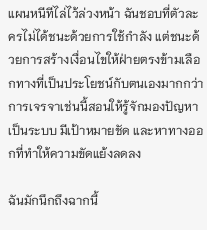แผนหนีทีไล่ไว้ล่วงหน้า ฉันชอบที่ตัวละครไม่ได้ชนะด้วยการใช้กำลัง แต่ชนะด้วยการสร้างเงื่อนไขให้ฝ่ายตรงข้ามเลือกทางที่เป็นประโยชน์กับตนเองมากกว่า การเจรจาเช่นนี้สอนให้รู้จักมองปัญหาเป็นระบบ มีเป้าหมายชัด และหาทางออกที่ทำให้ความขัดแย้งลดลง

ฉันมักนึกถึงฉากนี้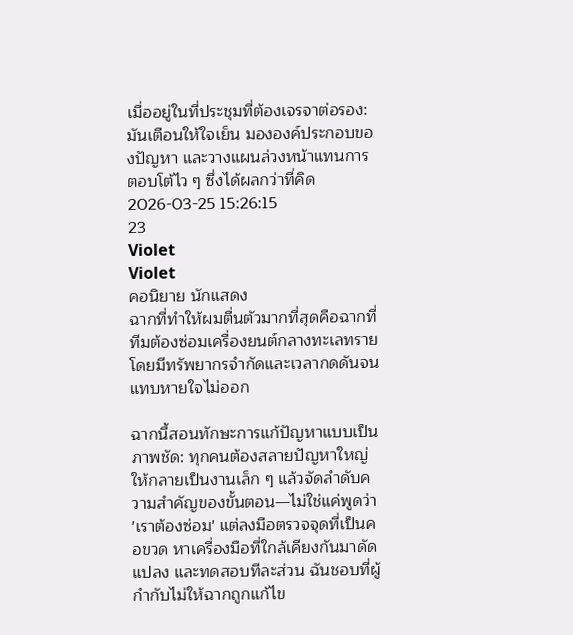เมื่ออยู่ในที่ประชุมที่ต้องเจรจาต่อรอง: มันเตือนให้ใจเย็น มององค์ประกอบของปัญหา และวางแผนล่วงหน้าแทนการตอบโต้ไว ๆ ซึ่งได้ผลกว่าที่คิด
2026-03-25 15:26:15
23
Violet
Violet
คอนิยาย นักแสดง
ฉากที่ทำให้ผมตื่นตัวมากที่สุดคือฉากที่ทีมต้องซ่อมเครื่องยนต์กลางทะเลทรายโดยมีทรัพยากรจำกัดและเวลากดดันจนแทบหายใจไม่ออก

ฉากนี้สอนทักษะการแก้ปัญหาแบบเป็นภาพชัด: ทุกคนต้องสลายปัญหาใหญ่ให้กลายเป็นงานเล็ก ๆ แล้วจัดลำดับความสำคัญของขั้นตอน—ไม่ใช่แค่พูดว่า 'เราต้องซ่อม' แต่ลงมือตรวจจุดที่เป็นคอขวด หาเครื่องมือที่ใกล้เคียงกันมาดัดแปลง และทดสอบทีละส่วน ฉันชอบที่ผู้กำกับไม่ให้ฉากถูกแก้ไข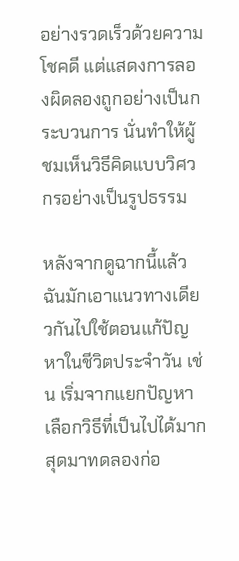อย่างรวดเร็วด้วยความโชคดี แต่แสดงการลองผิดลองถูกอย่างเป็นกระบวนการ นั่นทำให้ผู้ชมเห็นวิธีคิดแบบวิศวกรอย่างเป็นรูปธรรม

หลังจากดูฉากนี้แล้ว ฉันมักเอาแนวทางเดียวกันไปใช้ตอนแก้ปัญหาในชีวิตประจำวัน เช่น เริ่มจากแยกปัญหา เลือกวิธีที่เป็นไปได้มากสุดมาทดลองก่อ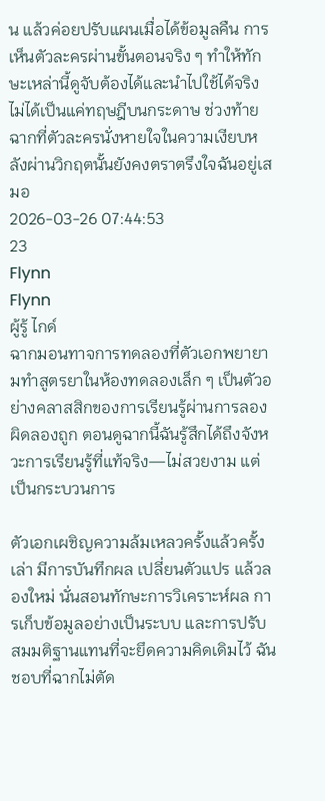น แล้วค่อยปรับแผนเมื่อได้ข้อมูลคืน การเห็นตัวละครผ่านขั้นตอนจริง ๆ ทำให้ทักษะเหล่านี้ดูจับต้องได้และนำไปใช้ได้จริง ไม่ได้เป็นแค่ทฤษฎีบนกระดาษ ช่วงท้ายฉากที่ตัวละครนั่งหายใจในความเงียบหลังผ่านวิกฤตนั้นยังคงตราตรึงใจฉันอยู่เสมอ
2026-03-26 07:44:53
23
Flynn
Flynn
ผู้รู้ ไกด์
ฉากมอนทาจการทดลองที่ตัวเอกพยายามทำสูตรยาในห้องทดลองเล็ก ๆ เป็นตัวอย่างคลาสสิกของการเรียนรู้ผ่านการลองผิดลองถูก ตอนดูฉากนี้ฉันรู้สึกได้ถึงจังหวะการเรียนรู้ที่แท้จริง—ไม่สวยงาม แต่เป็นกระบวนการ

ตัวเอกเผชิญความล้มเหลวครั้งแล้วครั้งเล่า มีการบันทึกผล เปลี่ยนตัวแปร แล้วลองใหม่ นั่นสอนทักษะการวิเคราะห์ผล การเก็บข้อมูลอย่างเป็นระบบ และการปรับสมมติฐานแทนที่จะยึดความคิดเดิมไว้ ฉันชอบที่ฉากไม่ตัด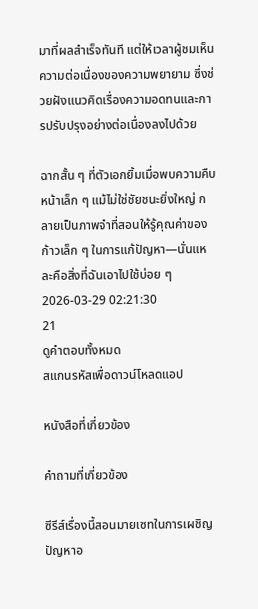มาที่ผลสำเร็จทันที แต่ให้เวลาผู้ชมเห็นความต่อเนื่องของความพยายาม ซึ่งช่วยฝังแนวคิดเรื่องความอดทนและการปรับปรุงอย่างต่อเนื่องลงไปด้วย

ฉากสั้น ๆ ที่ตัวเอกยิ้มเมื่อพบความคืบหน้าเล็ก ๆ แม้ไม่ใช่ชัยชนะยิ่งใหญ่ กลายเป็นภาพจำที่สอนให้รู้คุณค่าของก้าวเล็ก ๆ ในการแก้ปัญหา—นั่นแหละคือสิ่งที่ฉันเอาไปใช้บ่อย ๆ
2026-03-29 02:21:30
21
ดูคำตอบทั้งหมด
สแกนรหัสเพื่อดาวน์โหลดแอป

หนังสือที่เกี่ยวข้อง

คำถามที่เกี่ยวข้อง

ซีรีส์เรื่องนี้สอนมายเซทในการเผชิญปัญหาอ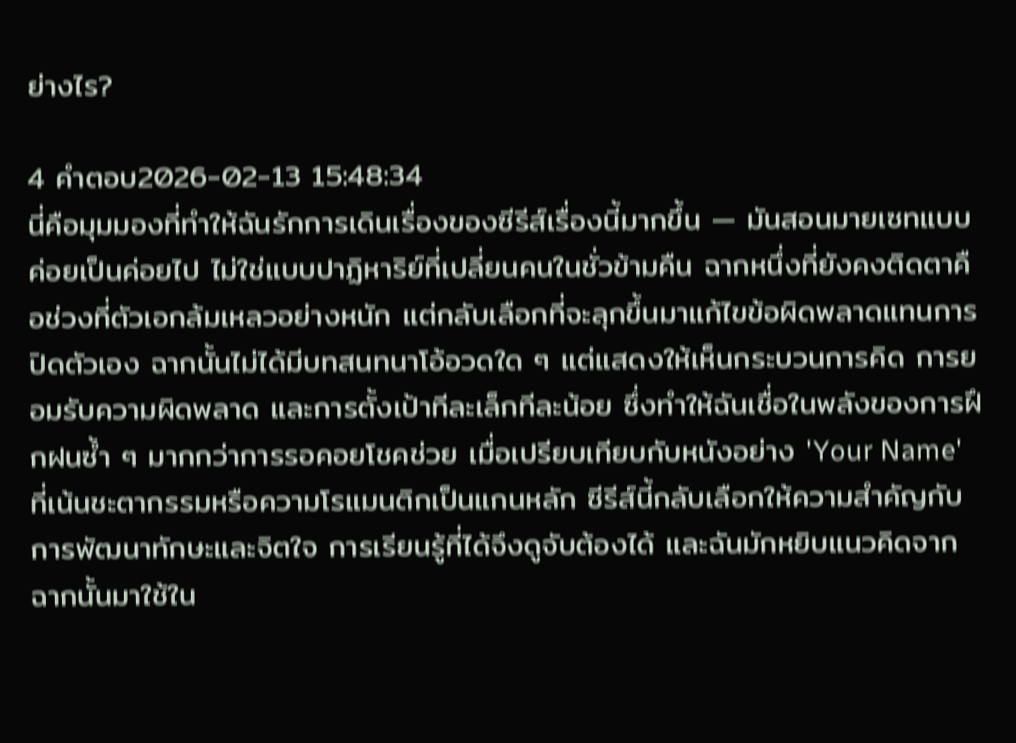ย่างไร?

4 คำตอบ2026-02-13 15:48:34
นี่คือมุมมองที่ทำให้ฉันรักการเดินเรื่องของซีรีส์เรื่องนี้มากขึ้น — มันสอนมายเซทแบบค่อยเป็นค่อยไป ไม่ใช่แบบปาฏิหาริย์ที่เปลี่ยนคนในชั่วข้ามคืน ฉากหนึ่งที่ยังคงติดตาคือช่วงที่ตัวเอกล้มเหลวอย่างหนัก แต่กลับเลือกที่จะลุกขึ้นมาแก้ไขข้อผิดพลาดแทนการปิดตัวเอง ฉากนั้นไม่ได้มีบทสนทนาโอ้อวดใด ๆ แต่แสดงให้เห็นกระบวนการคิด การยอมรับความผิดพลาด และการตั้งเป้าทีละเล็กทีละน้อย ซึ่งทำให้ฉันเชื่อในพลังของการฝึกฝนซ้ำ ๆ มากกว่าการรอคอยโชคช่วย เมื่อเปรียบเทียบกับหนังอย่าง 'Your Name' ที่เน้นชะตากรรมหรือความโรแมนติกเป็นแกนหลัก ซีรีส์นี้กลับเลือกให้ความสำคัญกับการพัฒนาทักษะและจิตใจ การเรียนรู้ที่ได้จึงดูจับต้องได้ และฉันมักหยิบแนวคิดจากฉากนั้นมาใช้ใน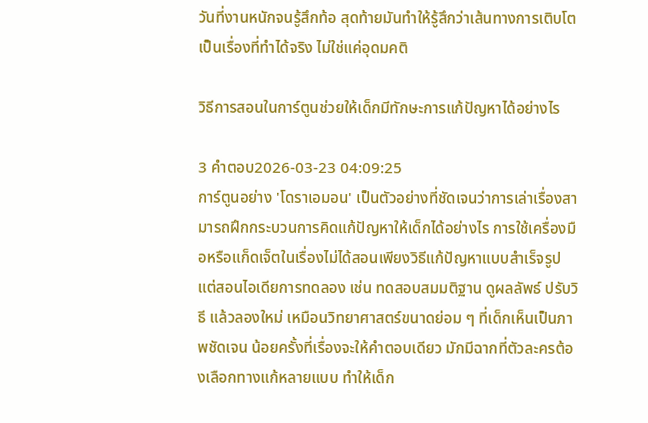วันที่งานหนักจนรู้สึกท้อ สุดท้ายมันทำให้รู้สึกว่าเส้นทางการเติบโตเป็นเรื่องที่ทำได้จริง ไม่ใช่แค่อุดมคติ

วิธีการสอนในการ์ตูนช่วยให้เด็กมีทักษะการแก้ปัญหาได้อย่างไร

3 คำตอบ2026-03-23 04:09:25
การ์ตูนอย่าง 'โดราเอมอน' เป็นตัวอย่างที่ชัดเจนว่าการเล่าเรื่องสามารถฝึกกระบวนการคิดแก้ปัญหาให้เด็กได้อย่างไร การใช้เครื่องมือหรือแก็ดเจ็ตในเรื่องไม่ได้สอนเพียงวิธีแก้ปัญหาแบบสำเร็จรูป แต่สอนไอเดียการทดลอง เช่น ทดสอบสมมติฐาน ดูผลลัพธ์ ปรับวิธี แล้วลองใหม่ เหมือนวิทยาศาสตร์ขนาดย่อม ๆ ที่เด็กเห็นเป็นภาพชัดเจน น้อยครั้งที่เรื่องจะให้คำตอบเดียว มักมีฉากที่ตัวละครต้องเลือกทางแก้หลายแบบ ทำให้เด็ก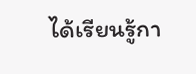ได้เรียนรู้กา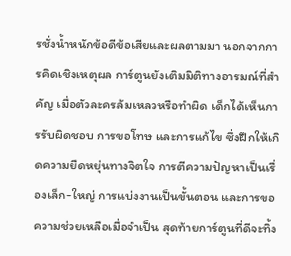รชั่งน้ำหนักข้อดีข้อเสียและผลตามมา นอกจากการคิดเชิงเหตุผล การ์ตูนยังเติมมิติทางอารมณ์ที่สำคัญ เมื่อตัวละครล้มเหลวหรือทำผิด เด็กได้เห็นการรับผิดชอบ การขอโทษ และการแก้ไข ซึ่งฝึกให้เกิดความยืดหยุ่นทางจิตใจ การตีความปัญหาเป็นเรื่องเล็ก-ใหญ่ การแบ่งงานเป็นขั้นตอน และการขอความช่วยเหลือเมื่อจำเป็น สุดท้ายการ์ตูนที่ดีจะทิ้ง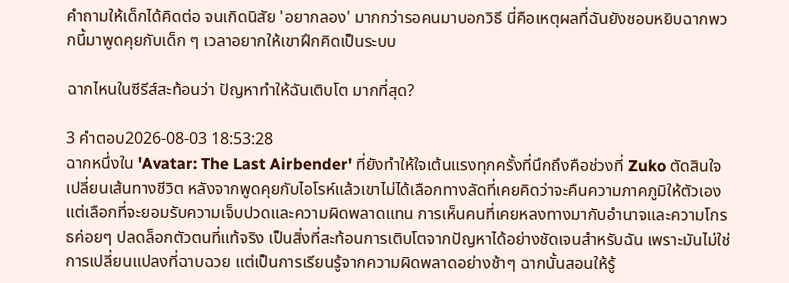คำถามให้เด็กได้คิดต่อ จนเกิดนิสัย 'อยากลอง' มากกว่ารอคนมาบอกวิธี นี่คือเหตุผลที่ฉันยังชอบหยิบฉากพวกนี้มาพูดคุยกับเด็ก ๆ เวลาอยากให้เขาฝึกคิดเป็นระบบ

ฉากไหนในซีรีส์สะท้อนว่า ปัญหาทําให้ฉันเติบโต มากที่สุด?

3 คำตอบ2026-08-03 18:53:28
ฉากหนึ่งใน 'Avatar: The Last Airbender' ที่ยังทำให้ใจเต้นแรงทุกครั้งที่นึกถึงคือช่วงที่ Zuko ตัดสินใจเปลี่ยนเส้นทางชีวิต หลังจากพูดคุยกับไอโรห์แล้วเขาไม่ได้เลือกทางลัดที่เคยคิดว่าจะคืนความภาคภูมิให้ตัวเอง แต่เลือกที่จะยอมรับความเจ็บปวดและความผิดพลาดแทน การเห็นคนที่เคยหลงทางมากับอำนาจและความโกรธค่อยๆ ปลดล็อกตัวตนที่แท้จริง เป็นสิ่งที่สะท้อนการเติบโตจากปัญหาได้อย่างชัดเจนสำหรับฉัน เพราะมันไม่ใช่การเปลี่ยนแปลงที่ฉาบฉวย แต่เป็นการเรียนรู้จากความผิดพลาดอย่างช้าๆ ฉากนั้นสอนให้รู้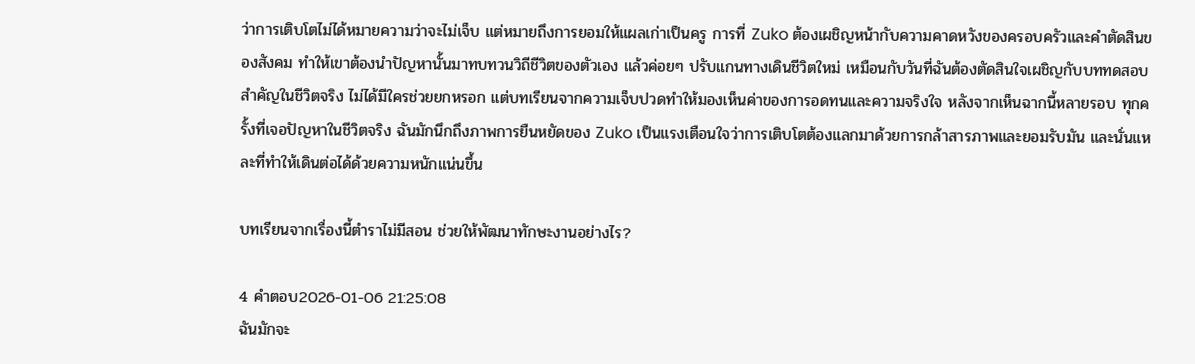ว่าการเติบโตไม่ได้หมายความว่าจะไม่เจ็บ แต่หมายถึงการยอมให้แผลเก่าเป็นครู การที่ Zuko ต้องเผชิญหน้ากับความคาดหวังของครอบครัวและคำตัดสินของสังคม ทำให้เขาต้องนำปัญหานั้นมาทบทวนวิถีชีวิตของตัวเอง แล้วค่อยๆ ปรับแกนทางเดินชีวิตใหม่ เหมือนกับวันที่ฉันต้องตัดสินใจเผชิญกับบททดสอบสำคัญในชีวิตจริง ไม่ได้มีใครช่วยยกหรอก แต่บทเรียนจากความเจ็บปวดทำให้มองเห็นค่าของการอดทนและความจริงใจ หลังจากเห็นฉากนี้หลายรอบ ทุกครั้งที่เจอปัญหาในชีวิตจริง ฉันมักนึกถึงภาพการยืนหยัดของ Zuko เป็นแรงเตือนใจว่าการเติบโตต้องแลกมาด้วยการกล้าสารภาพและยอมรับมัน และนั่นแหละที่ทำให้เดินต่อได้ด้วยความหนักแน่นขึ้น

บทเรียนจากเรื่องนี้ตำราไม่มีสอน ช่วยให้พัฒนาทักษะงานอย่างไร?

4 คำตอบ2026-01-06 21:25:08
ฉันมักจะ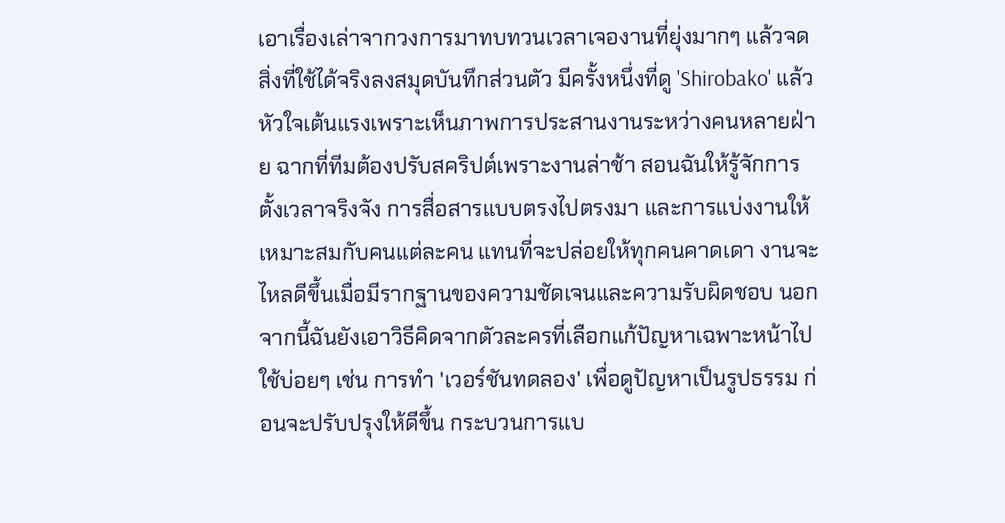เอาเรื่องเล่าจากวงการมาทบทวนเวลาเจองานที่ยุ่งมากๆ แล้วจดสิ่งที่ใช้ได้จริงลงสมุดบันทึกส่วนตัว มีครั้งหนึ่งที่ดู 'Shirobako' แล้วหัวใจเต้นแรงเพราะเห็นภาพการประสานงานระหว่างคนหลายฝ่าย ฉากที่ทีมต้องปรับสคริปต์เพราะงานล่าช้า สอนฉันให้รู้จักการตั้งเวลาจริงจัง การสื่อสารแบบตรงไปตรงมา และการแบ่งงานให้เหมาะสมกับคนแต่ละคน แทนที่จะปล่อยให้ทุกคนคาดเดา งานจะไหลดีขึ้นเมื่อมีรากฐานของความชัดเจนและความรับผิดชอบ นอกจากนี้ฉันยังเอาวิธีคิดจากตัวละครที่เลือกแก้ปัญหาเฉพาะหน้าไปใช้บ่อยๆ เช่น การทำ 'เวอร์ชันทดลอง' เพื่อดูปัญหาเป็นรูปธรรม ก่อนจะปรับปรุงให้ดีขึ้น กระบวนการแบ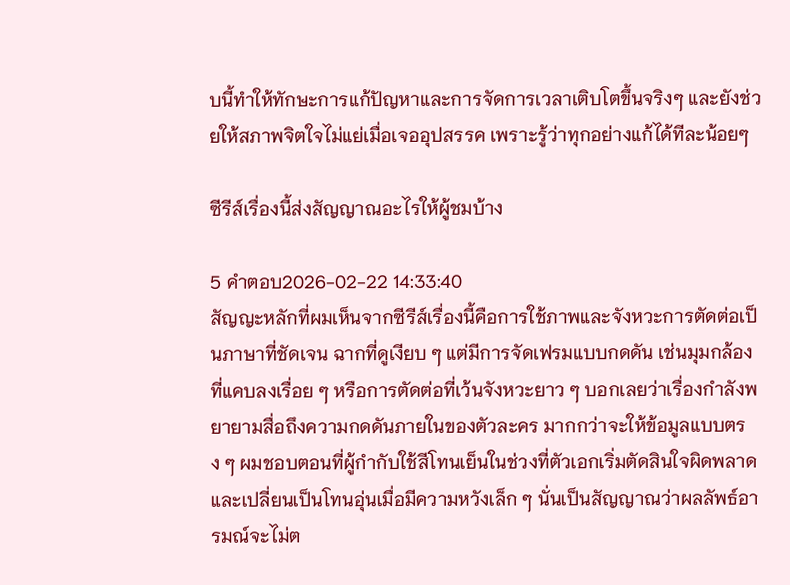บนี้ทำให้ทักษะการแก้ปัญหาและการจัดการเวลาเติบโตขึ้นจริงๆ และยังช่วยให้สภาพจิตใจไม่แย่เมื่อเจออุปสรรค เพราะรู้ว่าทุกอย่างแก้ได้ทีละน้อยๆ

ซีรีส์เรื่องนี้ส่งสัญญาณอะไรให้ผู้ชมบ้าง

5 คำตอบ2026-02-22 14:33:40
สัญญะหลักที่ผมเห็นจากซีรีส์เรื่องนี้คือการใช้ภาพและจังหวะการตัดต่อเป็นภาษาที่ชัดเจน ฉากที่ดูเงียบ ๆ แต่มีการจัดเฟรมแบบกดดัน เช่นมุมกล้องที่แคบลงเรื่อย ๆ หรือการตัดต่อที่เว้นจังหวะยาว ๆ บอกเลยว่าเรื่องกำลังพยายามสื่อถึงความกดดันภายในของตัวละคร มากกว่าจะให้ข้อมูลแบบตรง ๆ ผมชอบตอนที่ผู้กำกับใช้สีโทนเย็นในช่วงที่ตัวเอกเริ่มตัดสินใจผิดพลาด และเปลี่ยนเป็นโทนอุ่นเมื่อมีความหวังเล็ก ๆ นั่นเป็นสัญญาณว่าผลลัพธ์อารมณ์จะไม่ต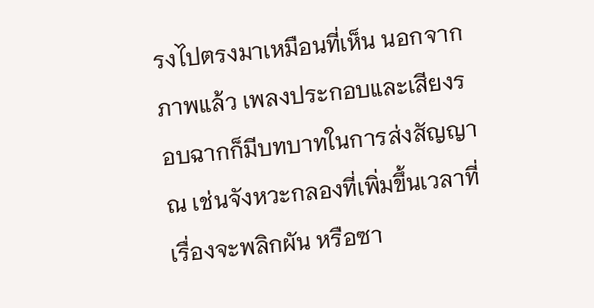รงไปตรงมาเหมือนที่เห็น นอกจากภาพแล้ว เพลงประกอบและเสียงรอบฉากก็มีบทบาทในการส่งสัญญาณ เช่นจังหวะกลองที่เพิ่มขึ้นเวลาที่เรื่องจะพลิกผัน หรือซา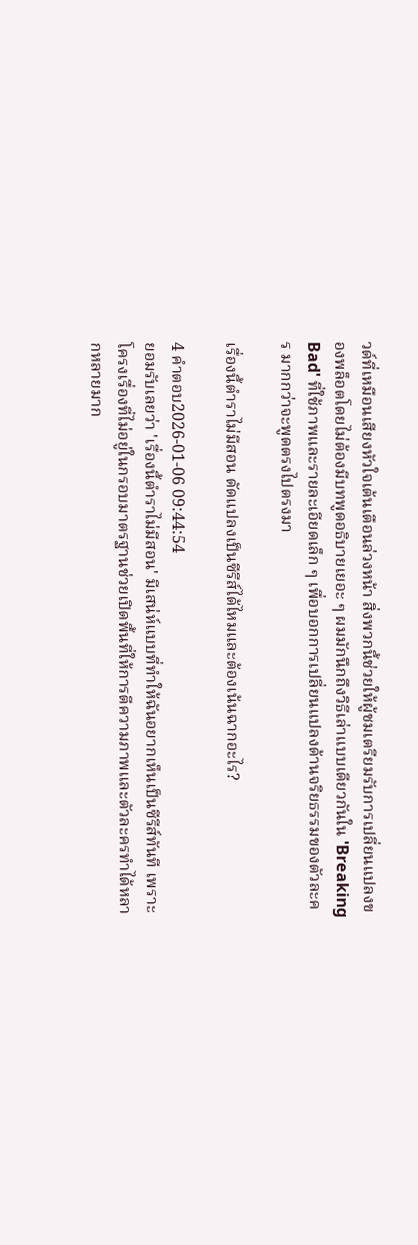วด์ที่เหมือนเสียงหัวใจเต้นเตือนล่วงหน้า สิ่งพวกนี้ช่วยให้ผู้ชมเตรียมรับการเปลี่ยนแปลงของพล็อตโดยไม่ต้องมีบทพูดอธิบายเยอะ ๆ ผมมักนึกถึงวิธีเล่าแบบเดียวกันใน 'Breaking Bad' ที่ใช้ภาพและรายละเอียดเล็ก ๆ เพื่อบอกการเปลี่ยนแปลงด้านจริยธรรมของตัวละคร มากกว่าจะพูดตรงไปตรงมา

เรื่องนี้ตำราไม่มีสอน ดัดแปลงเป็นซีรีส์ได้ไหมและต้องเน้นฉากอะไร?

4 คำตอบ2026-01-06 09:44:54
ยอมรับเลยว่า 'เรื่องนี้ตำราไม่มีสอน' มีเสน่ห์แบบที่ทำให้ฉันอยากเห็นเป็นซีรีส์ทันที เพราะโครงเรื่องที่ไม่อยู่ในกรอบมาตรฐานช่วยเปิดพื้นที่ให้การตีความภาพและตัวละครทำได้หลากหลายมาก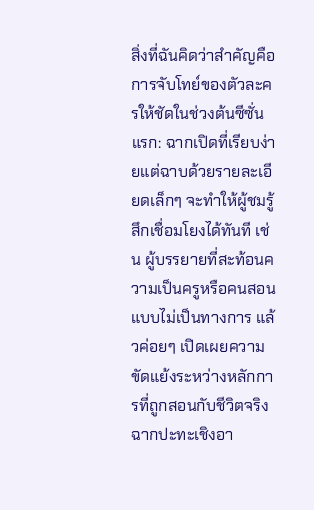สิ่งที่ฉันคิดว่าสำคัญคือการจับโทย์ของตัวละครให้ชัดในช่วงต้นซีซั่นแรก: ฉากเปิดที่เรียบง่ายแต่ฉาบด้วยรายละเอียดเล็กๆ จะทำให้ผู้ชมรู้สึกเชื่อมโยงได้ทันที เช่น ผู้บรรยายที่สะท้อนความเป็นครูหรือคนสอนแบบไม่เป็นทางการ แล้วค่อยๆ เปิดเผยความขัดแย้งระหว่างหลักการที่ถูกสอนกับชีวิตจริง ฉากปะทะเชิงอา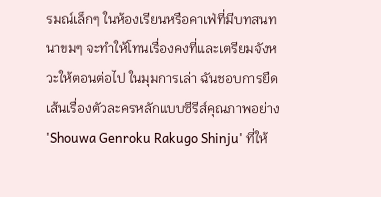รมณ์เล็กๆ ในห้องเรียนหรือคาเฟ่ที่มีบทสนทนาขมๆ จะทำให้โทนเรื่องคงที่และเตรียมจังหวะให้ตอนต่อไป ในมุมการเล่า ฉันชอบการยืดเส้นเรื่องตัวละครหลักแบบซีรีส์คุณภาพอย่าง 'Shouwa Genroku Rakugo Shinju' ที่ให้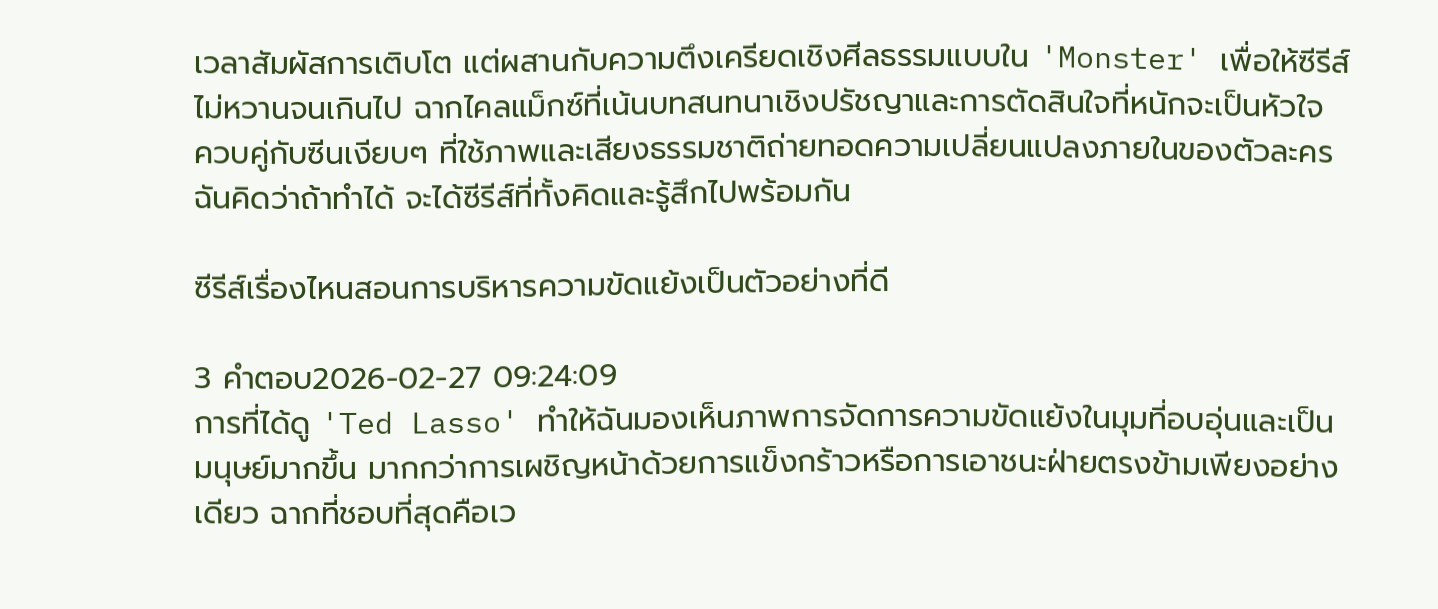เวลาสัมผัสการเติบโต แต่ผสานกับความตึงเครียดเชิงศีลธรรมแบบใน 'Monster' เพื่อให้ซีรีส์ไม่หวานจนเกินไป ฉากไคลแม็กซ์ที่เน้นบทสนทนาเชิงปรัชญาและการตัดสินใจที่หนักจะเป็นหัวใจ ควบคู่กับซีนเงียบๆ ที่ใช้ภาพและเสียงธรรมชาติถ่ายทอดความเปลี่ยนแปลงภายในของตัวละคร ฉันคิดว่าถ้าทำได้ จะได้ซีรีส์ที่ทั้งคิดและรู้สึกไปพร้อมกัน

ซีรีส์เรื่องไหนสอนการบริหารความขัดแย้งเป็นตัวอย่างที่ดี

3 คำตอบ2026-02-27 09:24:09
การที่ได้ดู 'Ted Lasso' ทำให้ฉันมองเห็นภาพการจัดการความขัดแย้งในมุมที่อบอุ่นและเป็นมนุษย์มากขึ้น มากกว่าการเผชิญหน้าด้วยการแข็งกร้าวหรือการเอาชนะฝ่ายตรงข้ามเพียงอย่างเดียว ฉากที่ชอบที่สุดคือเว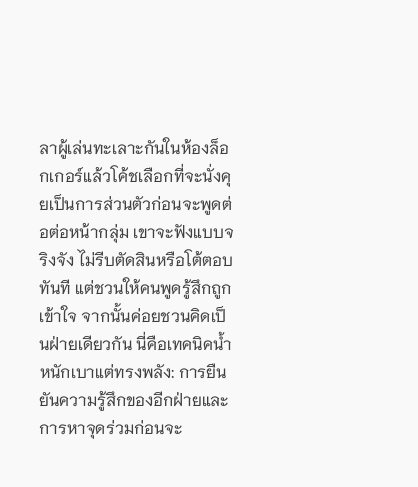ลาผู้เล่นทะเลาะกันในห้องล็อกเกอร์แล้วโค้ชเลือกที่จะนั่งคุยเป็นการส่วนตัวก่อนจะพูดต่อต่อหน้ากลุ่ม เขาจะฟังแบบจริงจัง ไม่รีบตัดสินหรือโต้ตอบทันที แต่ชวนให้คนพูดรู้สึกถูกเข้าใจ จากนั้นค่อยชวนคิดเป็นฝ่ายเดียวกัน นี่คือเทคนิคน้ำหนักเบาแต่ทรงพลัง: การยืนยันความรู้สึกของอีกฝ่ายและการหาจุดร่วมก่อนจะ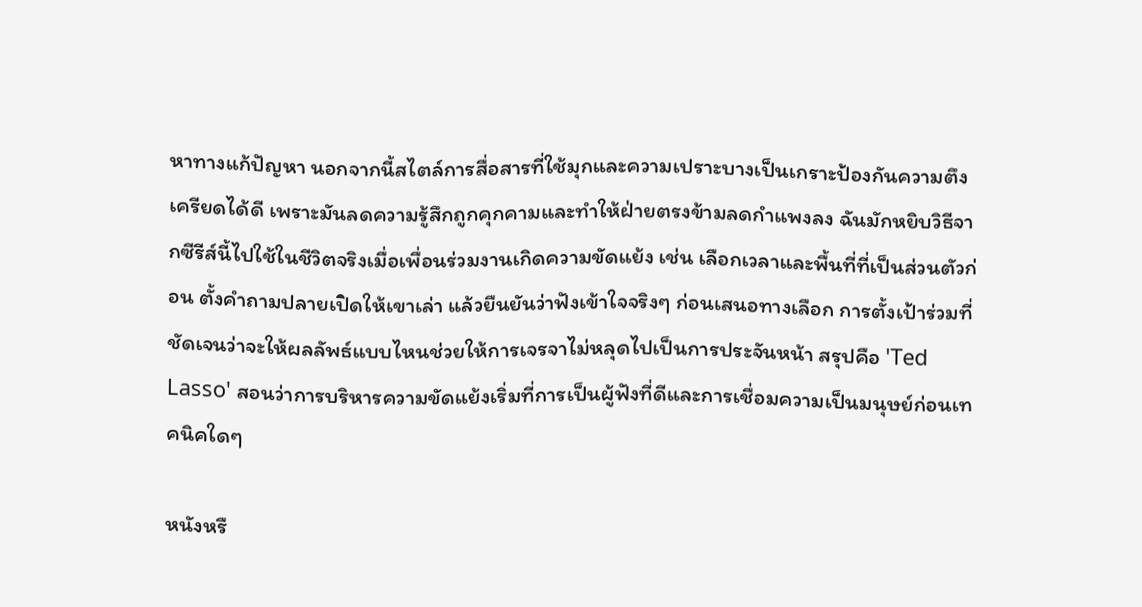หาทางแก้ปัญหา นอกจากนี้สไตล์การสื่อสารที่ใช้มุกและความเปราะบางเป็นเกราะป้องกันความตึงเครียดได้ดี เพราะมันลดความรู้สึกถูกคุกคามและทำให้ฝ่ายตรงข้ามลดกำแพงลง ฉันมักหยิบวิธีจากซีรีส์นี้ไปใช้ในชีวิตจริงเมื่อเพื่อนร่วมงานเกิดความขัดแย้ง เช่น เลือกเวลาและพื้นที่ที่เป็นส่วนตัวก่อน ตั้งคำถามปลายเปิดให้เขาเล่า แล้วยืนยันว่าฟังเข้าใจจริงๆ ก่อนเสนอทางเลือก การตั้งเป้าร่วมที่ชัดเจนว่าจะให้ผลลัพธ์แบบไหนช่วยให้การเจรจาไม่หลุดไปเป็นการประจันหน้า สรุปคือ 'Ted Lasso' สอนว่าการบริหารความขัดแย้งเริ่มที่การเป็นผู้ฟังที่ดีและการเชื่อมความเป็นมนุษย์ก่อนเทคนิคใดๆ

หนังหรื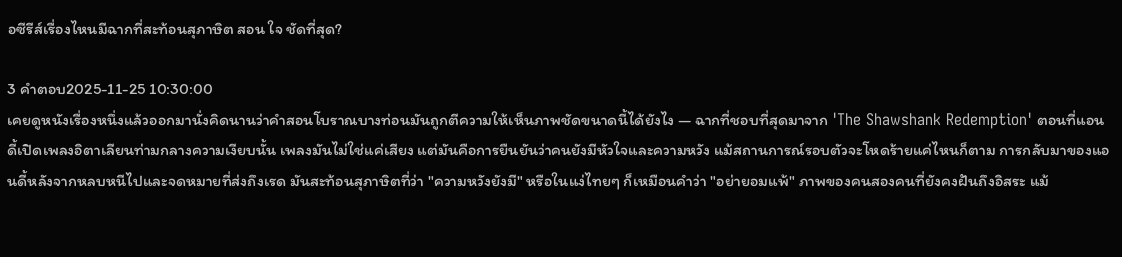อซีรีส์เรื่องไหนมีฉากที่สะท้อนสุภาษิต สอน ใจ ชัดที่สุด?

3 คำตอบ2025-11-25 10:30:00
เคยดูหนังเรื่องหนึ่งแล้วออกมานั่งคิดนานว่าคำสอนโบราณบางท่อนมันถูกตีความให้เห็นภาพชัดขนาดนี้ได้ยังไง — ฉากที่ชอบที่สุดมาจาก 'The Shawshank Redemption' ตอนที่แอนดี้เปิดเพลงอิตาเลียนท่ามกลางความเงียบนั้น เพลงมันไม่ใช่แค่เสียง แต่มันคือการยืนยันว่าคนยังมีหัวใจและความหวัง แม้สถานการณ์รอบตัวจะโหดร้ายแค่ไหนก็ตาม การกลับมาของแอนดี้หลังจากหลบหนีไปและจดหมายที่ส่งถึงเรด มันสะท้อนสุภาษิตที่ว่า "ความหวังยังมี" หรือในแง่ไทยๆ ก็เหมือนคำว่า "อย่ายอมแพ้" ภาพของคนสองคนที่ยังคงฝันถึงอิสระ แม้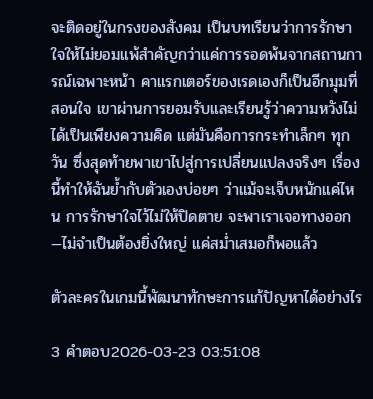จะติดอยู่ในกรงของสังคม เป็นบทเรียนว่าการรักษาใจให้ไม่ยอมแพ้สำคัญกว่าแค่การรอดพ้นจากสถานการณ์เฉพาะหน้า คาแรกเตอร์ของเรดเองก็เป็นอีกมุมที่สอนใจ เขาผ่านการยอมรับและเรียนรู้ว่าความหวังไม่ได้เป็นเพียงความคิด แต่มันคือการกระทำเล็กๆ ทุกวัน ซึ่งสุดท้ายพาเขาไปสู่การเปลี่ยนแปลงจริงๆ เรื่องนี้ทำให้ฉันย้ำกับตัวเองบ่อยๆ ว่าแม้จะเจ็บหนักแค่ไหน การรักษาใจไว้ไม่ให้ปิดตาย จะพาเราเจอทางออก—ไม่จำเป็นต้องยิ่งใหญ่ แค่สม่ำเสมอก็พอแล้ว

ตัวละครในเกมนี้พัฒนาทักษะการแก้ปัญหาได้อย่างไร

3 คำตอบ2026-03-23 03:51:08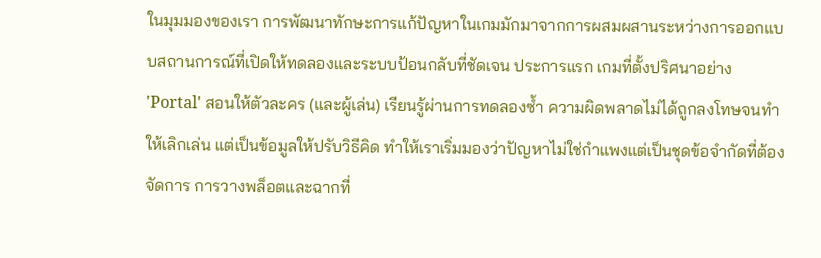ในมุมมองของเรา การพัฒนาทักษะการแก้ปัญหาในเกมมักมาจากการผสมผสานระหว่างการออกแบบสถานการณ์ที่เปิดให้ทดลองและระบบป้อนกลับที่ชัดเจน ประการแรก เกมที่ตั้งปริศนาอย่าง 'Portal' สอนให้ตัวละคร (และผู้เล่น) เรียนรู้ผ่านการทดลองซ้ำ ความผิดพลาดไม่ได้ถูกลงโทษจนทำให้เลิกเล่น แต่เป็นข้อมูลให้ปรับวิธีคิด ทำให้เราเริ่มมองว่าปัญหาไม่ใช่กำแพงแต่เป็นชุดข้อจำกัดที่ต้องจัดการ การวางพล็อตและฉากที่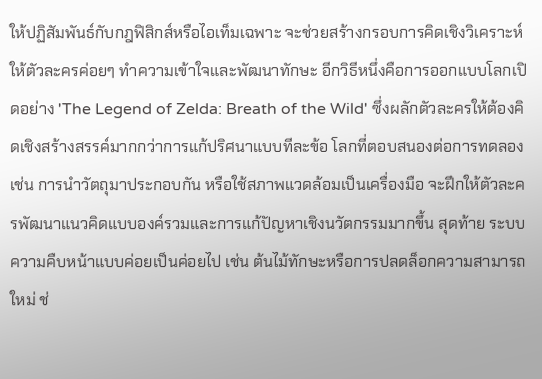ให้ปฏิสัมพันธ์กับกฎฟิสิกส์หรือไอเท็มเฉพาะ จะช่วยสร้างกรอบการคิดเชิงวิเคราะห์ให้ตัวละครค่อยๆ ทำความเข้าใจและพัฒนาทักษะ อีกวิธีหนึ่งคือการออกแบบโลกเปิดอย่าง 'The Legend of Zelda: Breath of the Wild' ซึ่งผลักตัวละครให้ต้องคิดเชิงสร้างสรรค์มากกว่าการแก้ปริศนาแบบทีละข้อ โลกที่ตอบสนองต่อการทดลอง เช่น การนำวัตถุมาประกอบกัน หรือใช้สภาพแวดล้อมเป็นเครื่องมือ จะฝึกให้ตัวละครพัฒนาแนวคิดแบบองค์รวมและการแก้ปัญหาเชิงนวัตกรรมมากขึ้น สุดท้าย ระบบความคืบหน้าแบบค่อยเป็นค่อยไป เช่น ต้นไม้ทักษะหรือการปลดล็อกความสามารถใหม่ ช่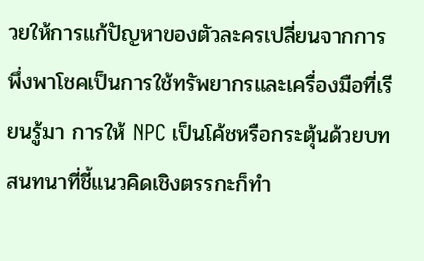วยให้การแก้ปัญหาของตัวละครเปลี่ยนจากการพึ่งพาโชคเป็นการใช้ทรัพยากรและเครื่องมือที่เรียนรู้มา การให้ NPC เป็นโค้ชหรือกระตุ้นด้วยบทสนทนาที่ชี้แนวคิดเชิงตรรกะก็ทำ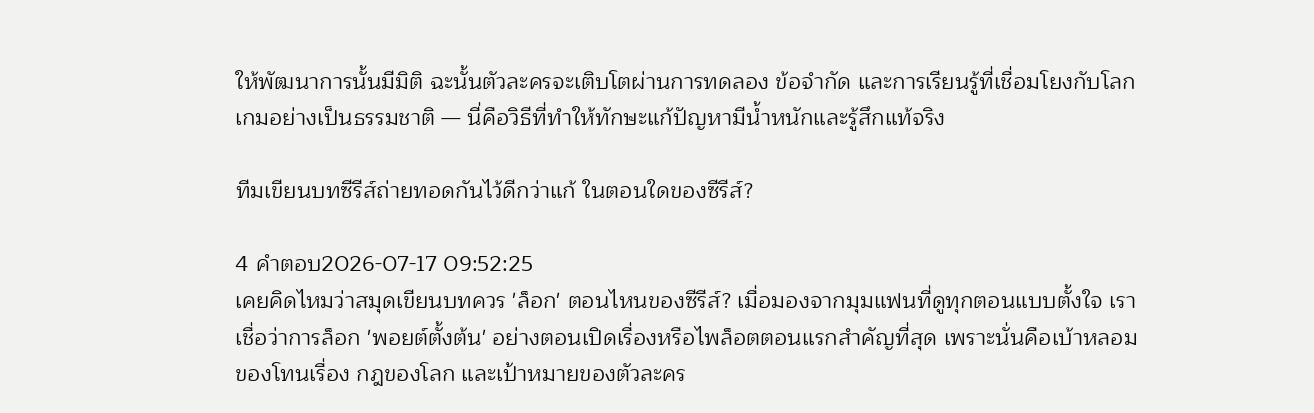ให้พัฒนาการนั้นมีมิติ ฉะนั้นตัวละครจะเติบโตผ่านการทดลอง ข้อจำกัด และการเรียนรู้ที่เชื่อมโยงกับโลกเกมอย่างเป็นธรรมชาติ — นี่คือวิธีที่ทำให้ทักษะแก้ปัญหามีน้ำหนักและรู้สึกแท้จริง

ทีมเขียนบทซีรีส์ถ่ายทอดกันไว้ดีกว่าแก้ ในตอนใดของซีรีส์?

4 คำตอบ2026-07-17 09:52:25
เคยคิดไหมว่าสมุดเขียนบทควร 'ล็อก' ตอนไหนของซีรีส์? เมื่อมองจากมุมแฟนที่ดูทุกตอนแบบตั้งใจ เราเชื่อว่าการล็อก 'พอยต์ตั้งต้น' อย่างตอนเปิดเรื่องหรือไพล็อตตอนแรกสำคัญที่สุด เพราะนั่นคือเบ้าหลอมของโทนเรื่อง กฎของโลก และเป้าหมายของตัวละคร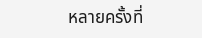หลายครั้งที่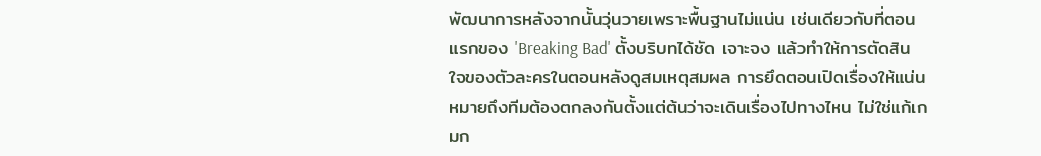พัฒนาการหลังจากนั้นวุ่นวายเพราะพื้นฐานไม่แน่น เช่นเดียวกับที่ตอนแรกของ 'Breaking Bad' ตั้งบริบทได้ชัด เจาะจง แล้วทำให้การตัดสินใจของตัวละครในตอนหลังดูสมเหตุสมผล การยึดตอนเปิดเรื่องให้แน่นหมายถึงทีมต้องตกลงกันตั้งแต่ต้นว่าจะเดินเรื่องไปทางไหน ไม่ใช่แก้เกมก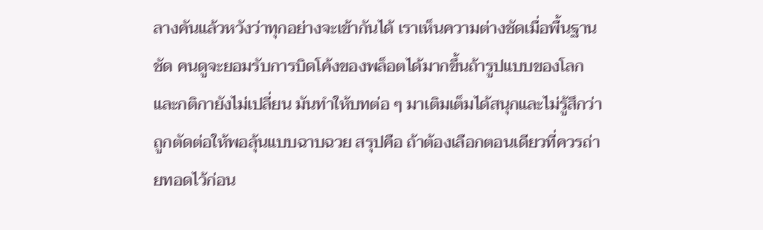ลางคันแล้วหวังว่าทุกอย่างจะเข้ากันได้ เราเห็นความต่างชัดเมื่อพื้นฐานชัด คนดูจะยอมรับการบิดโค้งของพล็อตได้มากขึ้นถ้ารูปแบบของโลกและกติกายังไม่เปลี่ยน มันทำให้บทต่อ ๆ มาเติมเต็มได้สนุกและไม่รู้สึกว่าถูกตัดต่อให้พอลุ้นแบบฉาบฉวย สรุปคือ ถ้าต้องเลือกตอนเดียวที่ควรถ่ายทอดไว้ก่อน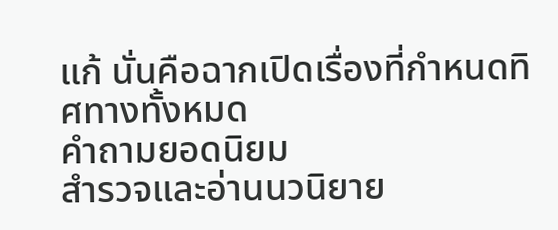แก้ นั่นคือฉากเปิดเรื่องที่กำหนดทิศทางทั้งหมด
คำถามยอดนิยม
สำรวจและอ่านนวนิยาย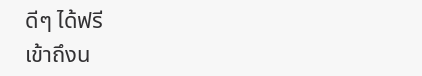ดีๆ ได้ฟรี
เข้าถึงน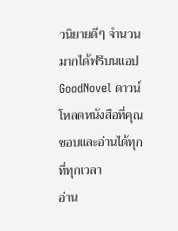วนิยายดีๆ จำนวนมากได้ฟรีบนแอป GoodNovel ดาวน์โหลดหนังสือที่คุณชอบและอ่านได้ทุกที่ทุกเวลา
อ่าน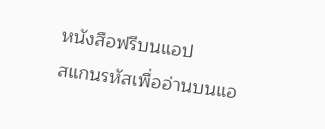หนังสือฟรีบนแอป
สแกนรหัสเพื่ออ่านบนแอ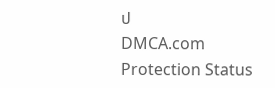ป
DMCA.com Protection Status